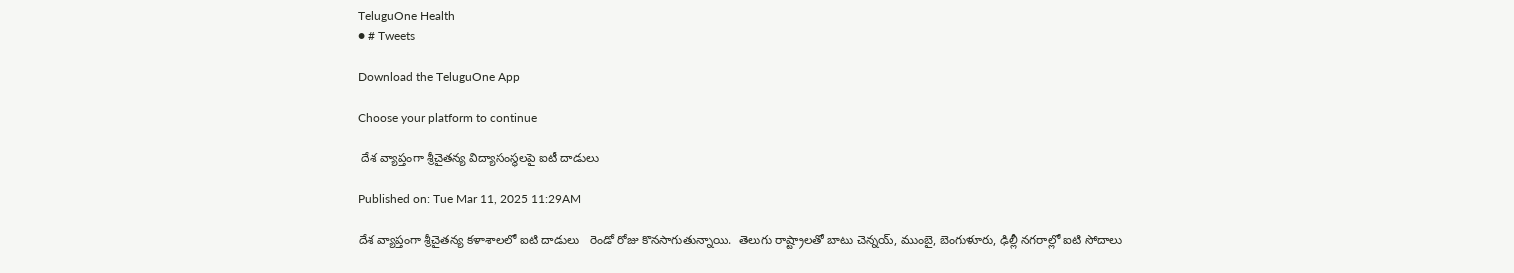TeluguOne Health
● # Tweets

Download the TeluguOne App

Choose your platform to continue

 దేశ వ్యాప్తంగా శ్రీచైతన్య విద్యాసంస్థలపై ఐటీ దాడులు

Published on: Tue Mar 11, 2025 11:29AM

దేశ వ్యాప్తంగా శ్రీచైతన్య కళాశాలలో ఐటి దాడులు   రెండో రోజు కొనసాగుతున్నాయి.  తెలుగు రాష్ట్రాలతో బాటు చెన్నయ్, ముంబై, బెంగుళూరు, ఢిల్లీ నగరాల్లో ఐటి సోదాలు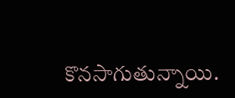కొనసాగుతున్నాయి.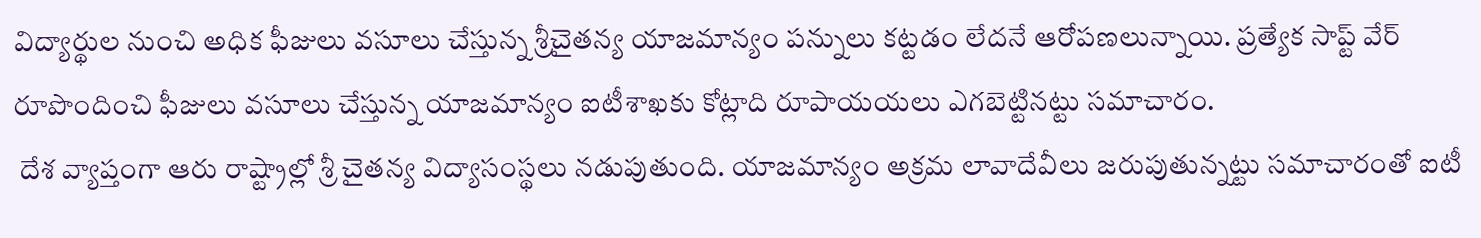విద్యార్థుల నుంచి అధిక ఫీజులు వసూలు చేస్తున్న శ్రీచైతన్య యాజమాన్యం పన్నులు కట్టడం లేదనే ఆరోపణలున్నాయి. ప్రత్యేక సాప్ట్ వేర్ రూపొందించి ఫీజులు వసూలు చేస్తున్న యాజమాన్యం ఐటీశాఖకు కోట్లాది రూపాయయలు ఎగబెట్టినట్టు సమాచారం.
 దేశ వ్యాప్తంగా ఆరు రాష్ట్రాల్లో శ్రీ చైతన్య విద్యాసంస్థలు నడుపుతుంది. యాజమాన్యం అక్రమ లావాదేవీలు జరుపుతున్నట్టు సమాచారంతో ఐటీ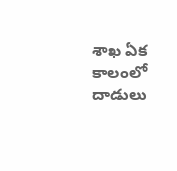శాఖ ఏక కాలంలో దాడులు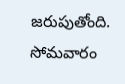జరుపుతోంది. సోమవారం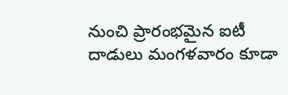నుంచి ప్రారంభమైన ఐటీ దాడులు మంగళవారం కూడా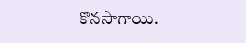కొనసాగాయి.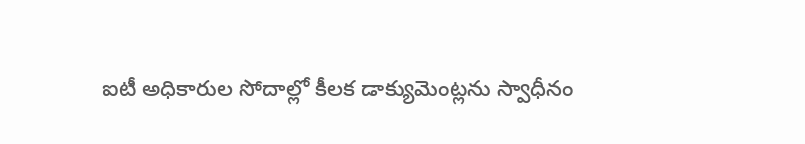ఐటీ అధికారుల సోదాల్లో కీలక డాక్యుమెంట్లను స్వాధీనం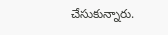చేసుకున్నారు.